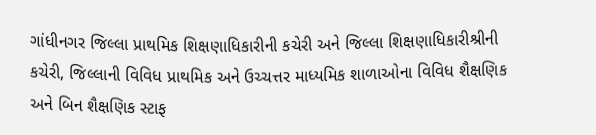ગાંધીનગર જિલ્લા પ્રાથમિક શિક્ષણાધિકારીની કચેરી અને જિલ્લા શિક્ષણાધિકારીશ્રીની કચેરી, જિલ્લાની વિવિધ પ્રાથમિક અને ઉચ્ચત્તર માધ્યમિક શાળાઓના વિવિધ શૈક્ષણિક અને બિન શૈક્ષણિક સ્ટાફ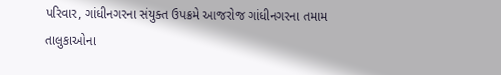પરિવાર, ગાંધીનગરના સંયુક્ત ઉપક્રમે આજરોજ ગાંધીનગરના તમામ તાલુકાઓના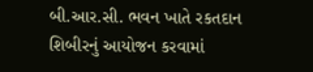બી.આર.સી. ભવન ખાતે રકતદાન શિબીરનું આયોજન કરવામાં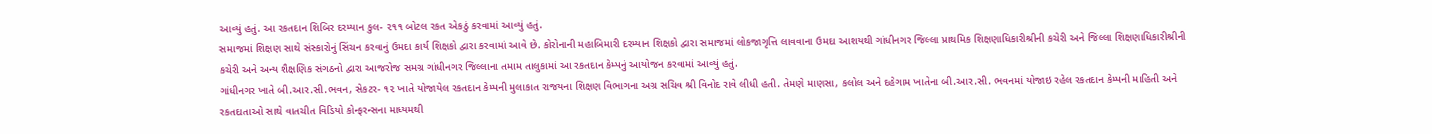આવ્યું હતું. આ રકતદાન શિબિર દરમ્યાન કુલ- ૨૧૧ બોટલ રકત એકઠું કરવામાં આવ્યું હતું.
સમાજમાં શિક્ષણ સાથે સંસ્કારોનું સિંચન કરવાનું ઉમદા કાર્ય શિક્ષકો દ્વારા કરવામાં આવે છે. કોરોનાની મહાબિમારી દરમ્યાન શિક્ષકો દ્વારા સમાજમાં લોકજાગૃત્તિ લાવવાના ઉમદા આશયથી ગાંધીનગર જિલ્લા પ્રાથમિક શિક્ષણાધિકારીશ્રીની કચેરી અને જિલ્લા શિક્ષણાધિકારીશ્રીની કચેરી અને અન્ય શૈક્ષણિક સંગઠનો દ્વારા આજરોજ સમગ્ર ગાંધીનગર જિલ્લાના તમામ તાલુકામાં આ રકતદાન કેમ્પનું આયોજન કરવામાં આવ્યું હતું.
ગાંધીનગર ખાતે બી.આર.સી.ભવન, સેકટર- ૧૨ ખાતે યોજાયેલ રકતદાન કેમ્પની મુલાકાત રાજયના શિક્ષણ વિભાગના અગ્ર સચિવ શ્રી વિનોદ રાવે લીધી હતી. તેમણે માણસા, કલોલ અને દહેગામ ખાતેના બી.આર.સી. ભવનમાં યોજાઇ રહેલ રકતદાન કેમ્પની માહિતી અને રકતદાતાઓ સાથે વાતચીત વિડિયો કોન્ફરન્સના માધ્યમથી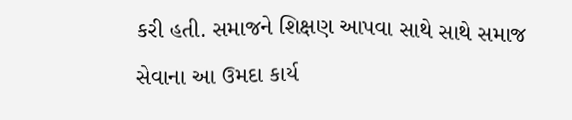કરી હતી. સમાજને શિક્ષણ આપવા સાથે સાથે સમાજ સેવાના આ ઉમદા કાર્ય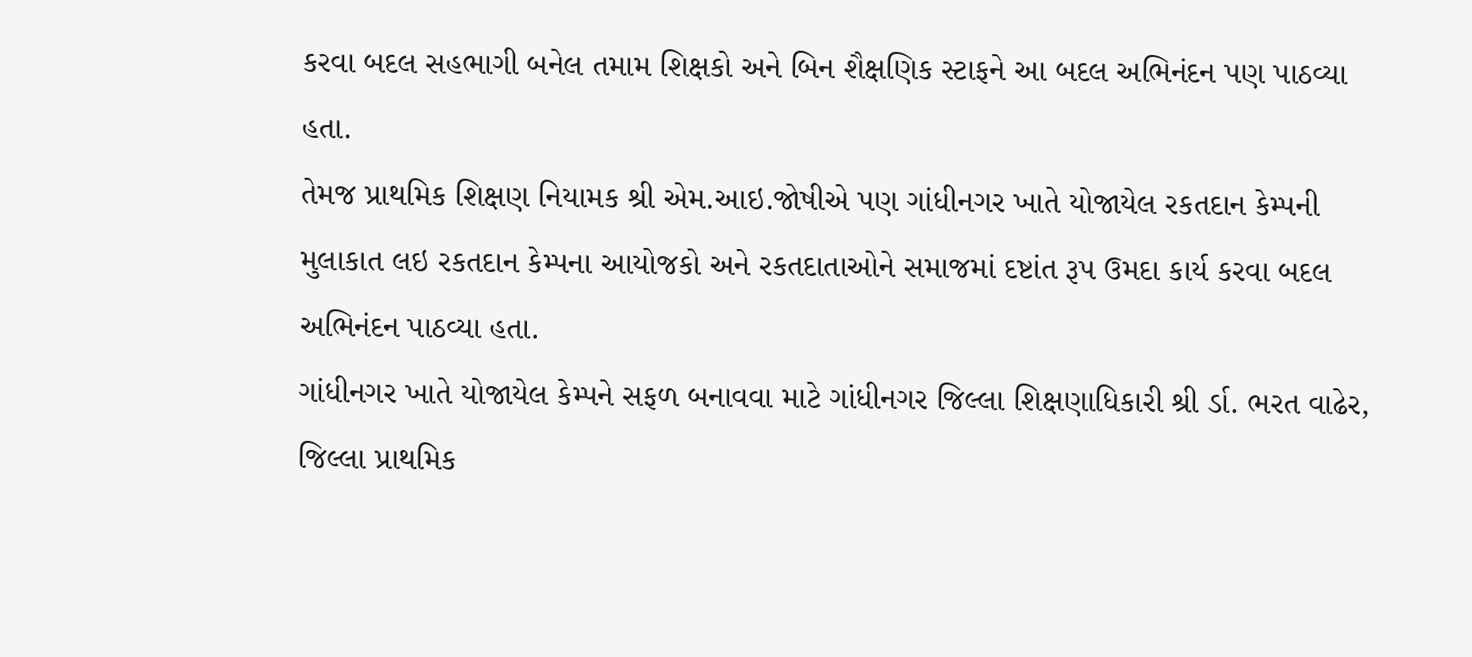કરવા બદલ સહભાગી બનેલ તમામ શિક્ષકો અને બિન શૈક્ષણિક સ્ટાફને આ બદલ અભિનંદન પણ પાઠવ્યા હતા.
તેમજ પ્રાથમિક શિક્ષણ નિયામક શ્રી એમ.આઇ.જોષીએ પણ ગાંધીનગર ખાતે યોજાયેલ રકતદાન કેમ્પની મુલાકાત લઇ રકતદાન કેમ્પના આયોજકો અને રકતદાતાઓને સમાજમાં દષ્ટાંત રૂપ ઉમદા કાર્ય કરવા બદલ અભિનંદન પાઠવ્યા હતા.
ગાંધીનગર ખાતે યોજાયેલ કેમ્પને સફળ બનાવવા માટે ગાંધીનગર જિલ્લા શિક્ષણાધિકારી શ્રી ર્ડા. ભરત વાઢેર, જિલ્લા પ્રાથમિક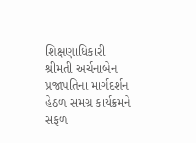શિક્ષણાધિકારી શ્રીમતી અર્ચનાબેન પ્રજાપતિના માર્ગદર્શન હેઠળ સમગ્ર કાર્યક્રમને સફળ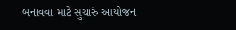બનાવવા માટે સુચારું આયોજન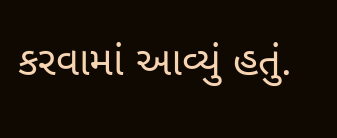કરવામાં આવ્યું હતું.